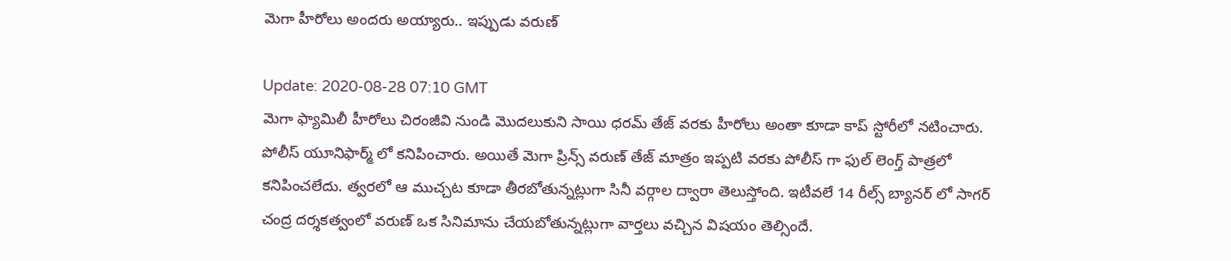మెగా హీరోలు అందరు అయ్యారు.. ఇప్పుడు వరుణ్‌

Update: 2020-08-28 07:10 GMT
మెగా ఫ్యామిలీ హీరోలు చిరంజీవి నుండి మొదలుకుని సాయి ధరమ్‌ తేజ్‌ వరకు హీరోలు అంతా కూడా కాప్‌ స్టోరీలో నటించారు. పోలీస్‌ యూనిఫార్మ్‌ లో కనిపించారు. అయితే మెగా ప్రిన్స్‌ వరుణ్‌ తేజ్‌ మాత్రం ఇప్పటి వరకు పోలీస్‌ గా ఫుల్‌ లెంగ్త్‌ పాత్రలో కనిపించలేదు. త్వరలో ఆ ముచ్చట కూడా తీరబోతున్నట్లుగా సినీ వర్గాల ద్వారా తెలుస్తోంది. ఇటీవలే 14 రీల్స్‌ బ్యానర్‌ లో సాగర్‌ చంద్ర దర్శకత్వంలో వరుణ్‌ ఒక సినిమాను చేయబోతున్నట్లుగా వార్తలు వచ్చిన విషయం తెల్సిందే.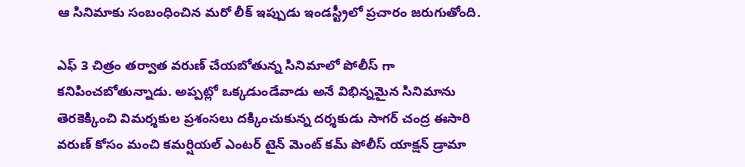ఆ సినిమాకు సంబంధించిన మరో లీక్‌ ఇప్పుడు ఇండస్ట్రీలో ప్రచారం జరుగుతోంది.

ఎఫ్‌ 3 చిత్రం తర్వాత వరుణ్‌ చేయబోతున్న సినిమాలో పోలీస్‌ గా కనిపించబోతున్నాడు. అప్పట్లో ఒక్కడుండేవాడు అనే విభిన్నమైన సినిమాను తెరకెక్కించి విమర్శకుల ప్రశంసలు దక్కించుకున్న దర్శకుడు సాగర్‌ చంద్ర ఈసారి వరుణ్‌ కోసం మంచి కమర్షియల్‌ ఎంటర్‌ టైన్‌ మెంట్‌ కమ్‌ పోలీస్‌ యాక్షన్‌ డ్రామా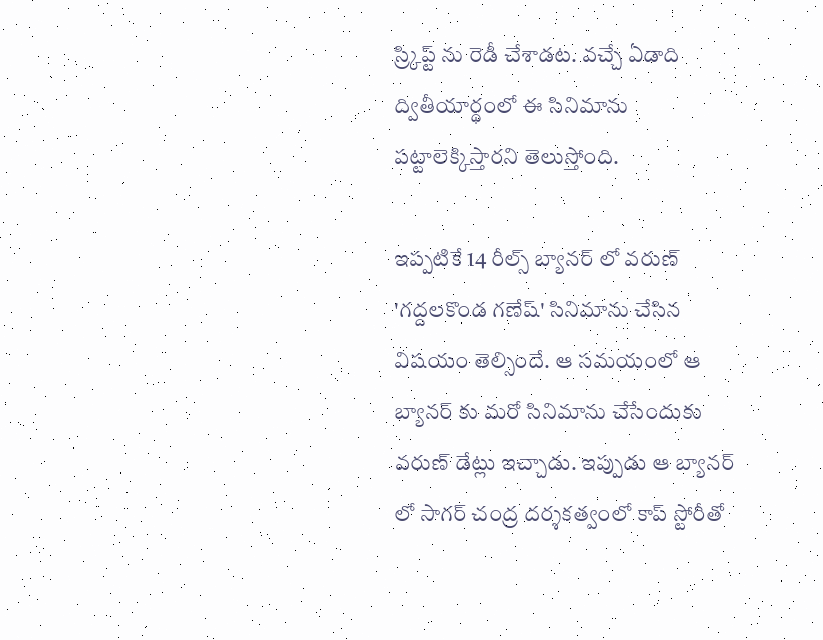స్ర్కిప్ట్‌ ను రెడీ చేశాడట. వచ్చే ఏడాది ద్వితీయార్థంలో ఈ సినిమాను పట్టాలెక్కిస్తారని తెలుస్తోంది.

ఇప్పటికే 14 రీల్స్‌ బ్యానర్‌ లో వరుణ్‌ 'గద్దలకొండ గణేష్‌' సినిమాను చేసిన విషయం తెల్సిందే. ఆ సమయంలో ఆ బ్యానర్‌ కు మరో సినిమాను చేసేందుకు వరుణ్‌ డేట్లు ఇచ్చాడు. ఇప్పుడు ఆ బ్యానర్‌ లో సాగర్‌ చంద్ర దర్శకత్వంలో కాప్‌ స్టోరీతో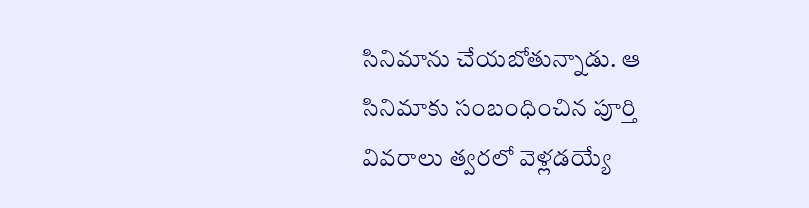సినిమాను చేయబోతున్నాడు. ఆ సినిమాకు సంబంధించిన పూర్తి వివరాలు త్వరలో వెళ్లడయ్యే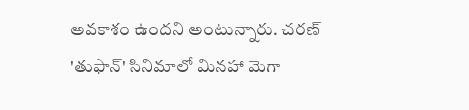అవకాశం ఉందని అంటున్నారు. చరణ్‌ 'తుఫాన్‌' సినిమాలో మినహా మెగా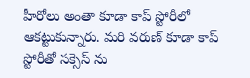హీరోలు అంతా కూడా కాప్‌ స్టోరీలో ఆకట్టుకున్నారు. మరి వరుణ్‌ కూడా కాప్‌ స్టోరీతో సక్సెస్‌ ను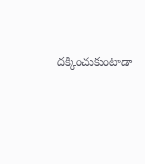దక్కించుకుంటాడా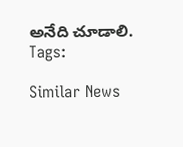అనేది చూడాలి.
Tags:

Similar News